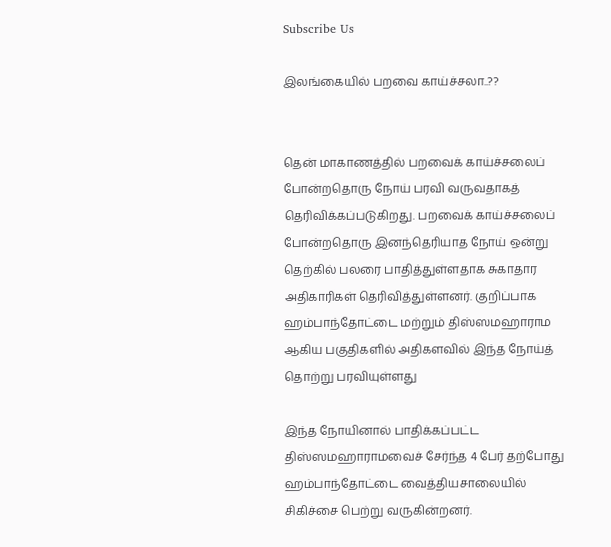Subscribe Us

இலங்கையில் பறவை காய்ச்சலா..??


தென் மாகாணத்தில் பறவைக் காய்ச்சலைப் போன்றதொரு நோய் பரவி வருவதாகத் தெரிவிக்கப்படுகிறது. பறவைக் காய்ச்சலைப் போன்றதொரு இனந்தெரியாத நோய் ஒன்று தெற்கில் பலரை பாதித்துள்ளதாக சுகாதார அதிகாரிகள் தெரிவித்துள்ளனர். குறிப்பாக ஹம்பாந்தோட்டை மற்றும் திஸ்ஸமஹாராம ஆகிய பகுதிகளில் அதிகளவில் இந்த நோய்த் தொற்று பரவியுள்ளது

இந்த நோயினால் பாதிக்கப்பட்ட திஸ்ஸமஹாராமவைச் சேர்ந்த 4 பேர் தற்போது ஹம்பாந்தோட்டை வைத்தியசாலையில் சிகிச்சை பெற்று வருகின்றனர்.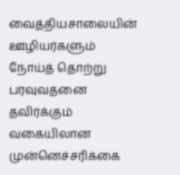வைத்தியசாலையின் ஊழியர்களும் நோய்த் தொற்று பரவுவதனை தவிர்க்கும் வகையிலான முன்னெச்சரிக்கை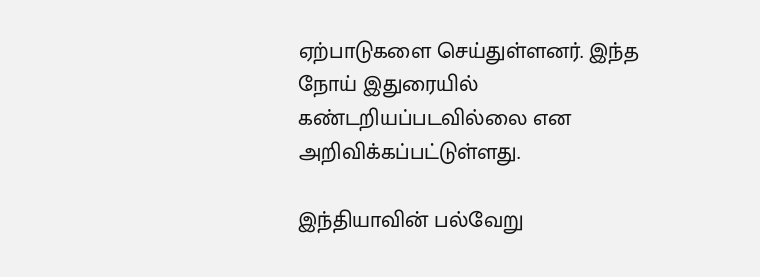ஏற்பாடுகளை செய்துள்ளனர். இந்த நோய் இதுரையில் கண்டறியப்படவில்லை என அறிவிக்கப்பட்டுள்ளது.

இந்தியாவின் பல்வேறு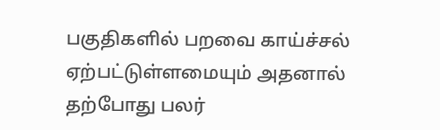பகுதிகளில் பறவை காய்ச்சல் ஏற்பட்டுள்ளமையும் அதனால் தற்போது பலர்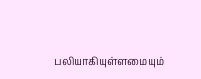பலியாகியுள்ளமையும்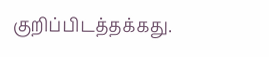குறிப்பிடத்தக்கது.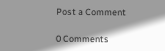Post a Comment

0 Comments